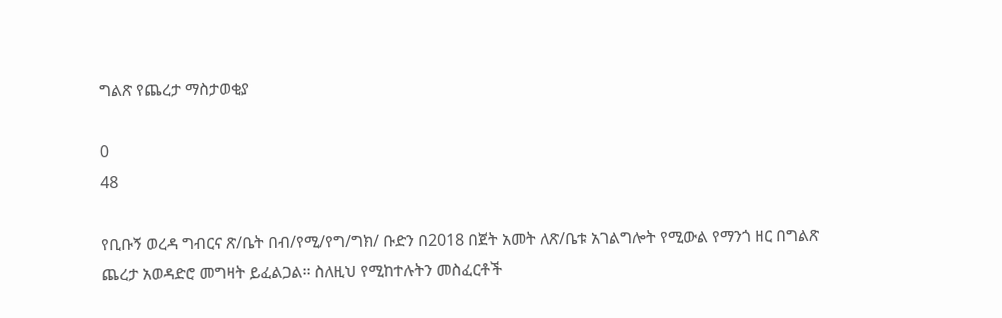ግልጽ የጨረታ ማስታወቂያ

0
48

የቢቡኝ ወረዳ ግብርና ጽ/ቤት በብ/የሚ/የግ/ግክ/ ቡድን በ2018 በጀት አመት ለጽ/ቤቱ አገልግሎት የሚውል የማንጎ ዘር በግልጽ ጨረታ አወዳድሮ መግዛት ይፈልጋል፡፡ ስለዚህ የሚከተሉትን መስፈርቶች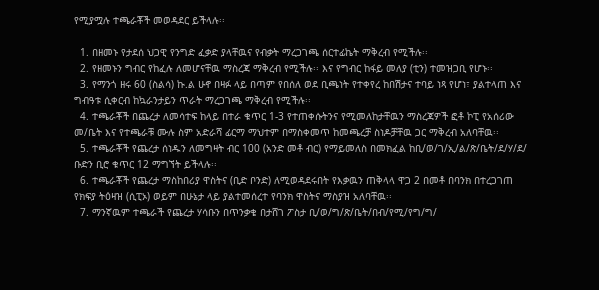የሚያሟሉ ተጫራቾች መወዳደር ይችላሉ፡፡

  1. በዘመኑ የታደሰ ህጋዊ የንግድ ፈቃድ ያላቸዉና የብቃት ማረጋገጫ ሰርተፊኬት ማቅረብ የሚችሉ፡፡
  2. የዘመኑን ግብር የከፈሉ ለመሆናቸዉ ማስረጃ ማቅረብ የሚችሉ፡፡ እና የግብር ከፋይ መለያ (ቲን) ተመዝጋቢ የሆኑ፡፡
  3. የማንጎ ዘሩ 60 (ስልሳ) ኩ.ል ሁኖ በዛፉ ላይ በጣም የበሰለ ወደ ቢጫነት የተቀየረ ከበሽታና ተባይ ነጻ የሆነ፣ ያልተላጠ እና ግብዓቱ ሲቀርብ ከኳራንታይን ጥራት ማረጋገጫ ማቅረብ የሚችሉ፡፡
  4. ተጫራቾች በጨረታ ለመሳተፍ ከላይ በተራ ቁጥር 1-3 የተጠቀሱትንና የሚመለከታቸዉን ማስረጃዎች ፎቶ ኮፒ የአሰሪው መ/ቤት እና የተጫራቹ ሙሉ ስም አድራሻ ፊርማ ማህተም በማስቀመጥ ከመጫረቻ ስነዶቻቸዉ ጋር ማቅረብ አለባቸዉ፡፡
  5. ተጫራቾች የጨረታ ሰነዱን ለመግዛት ብር 100 (አንድ መቶ ብር) የማይመለስ በመክፈል ከቢ/ወ/ገ/ኢ/ል/ጽ/ቤት/ደ/ሃ/ደ/ ቡድን ቢሮ ቁጥር 12 ማግኘት ይችላሉ፡፡
  6. ተጫራቾች የጨረታ ማስከበሪያ ዋስትና (ቢድ ቦንድ) ለሚወዳደሩበት የእቃዉን ጠቅላላ ዋጋ 2 በመቶ በባንክ በተረጋገጠ የክፍያ ትዕዛዝ (ሲፒኦ) ወይም በሁኔታ ላይ ያልተመሰረተ የባንክ ዋስትና ማስያዝ አለባቸዉ፡፡
  7. ማንኛዉም ተጫራች የጨረታ ሃሳቡን በጥንቃቄ በታሸገ ፖስታ ቢ/ወ/ግ/ጽ/ቤት/በብ/የሚ/የግ/ግ/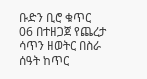ቡድን ቢሮ ቁጥር 06 በተዘጋጀ የጨረታ ሳጥን ዘወትር በስራ ሰዓት ከጥር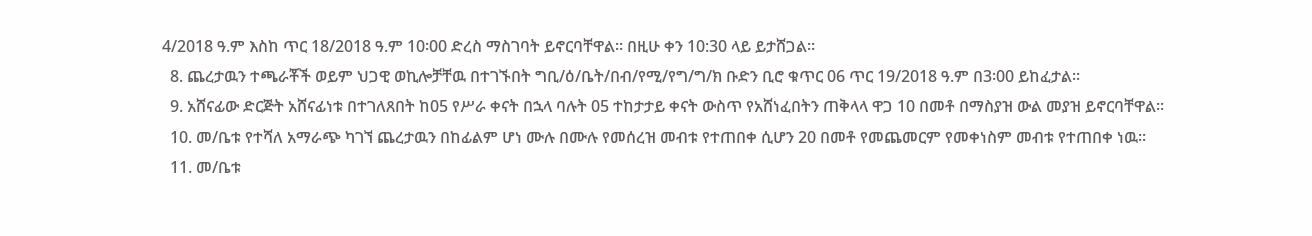4/2018 ዓ.ም እስከ ጥር 18/2018 ዓ.ም 10፡00 ድረስ ማስገባት ይኖርባቸዋል፡፡ በዚሁ ቀን 10:30 ላይ ይታሸጋል፡፡
  8. ጨረታዉን ተጫራቾች ወይም ህጋዊ ወኪሎቻቸዉ በተገኙበት ግቢ/ዕ/ቤት/በብ/የሚ/የግ/ግ/ክ ቡድን ቢሮ ቁጥር 06 ጥር 19/2018 ዓ.ም በ3፡00 ይከፈታል፡፡
  9. አሸናፊው ድርጅት አሸናፊነቱ በተገለጸበት ከ05 የሥራ ቀናት በኋላ ባሉት 05 ተከታታይ ቀናት ውስጥ የአሸነፈበትን ጠቅላላ ዋጋ 10 በመቶ በማስያዝ ውል መያዝ ይኖርባቸዋል፡፡
  10. መ/ቤቱ የተሻለ አማራጭ ካገኘ ጨረታዉን በከፊልም ሆነ ሙሉ በሙሉ የመሰረዝ መብቱ የተጠበቀ ሲሆን 20 በመቶ የመጨመርም የመቀነስም መብቱ የተጠበቀ ነዉ፡፡
  11. መ/ቤቱ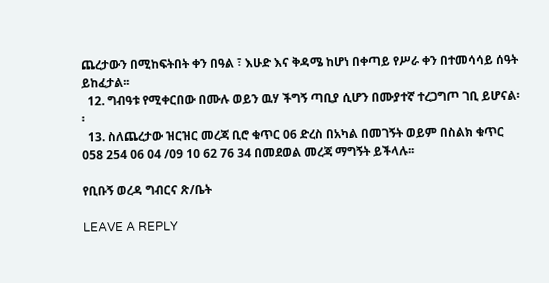ጨረታውን በሚከፍትበት ቀን በዓል ፣ እሁድ እና ቅዳሜ ከሆነ በቀጣይ የሥራ ቀን በተመሳሳይ ሰዓት ይከፈታል፡፡
  12. ግብዓቱ የሚቀርበው በሙሉ ወይን ዉሃ ችግኝ ጣቢያ ሲሆን በሙያተኛ ተረጋግጦ ገቢ ይሆናል፡፡
  13. ስለጨረታው ዝርዝር መረጃ ቢሮ ቁጥር 06 ድረስ በአካል በመገኝት ወይም በስልክ ቁጥር 058 254 06 04 /09 10 62 76 34 በመደወል መረጃ ማግኝት ይችላሉ፡፡

የቢቡኝ ወረዳ ግብርና ጽ/ቤት

LEAVE A REPLY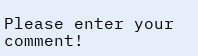Please enter your comment!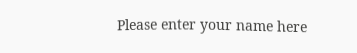Please enter your name here